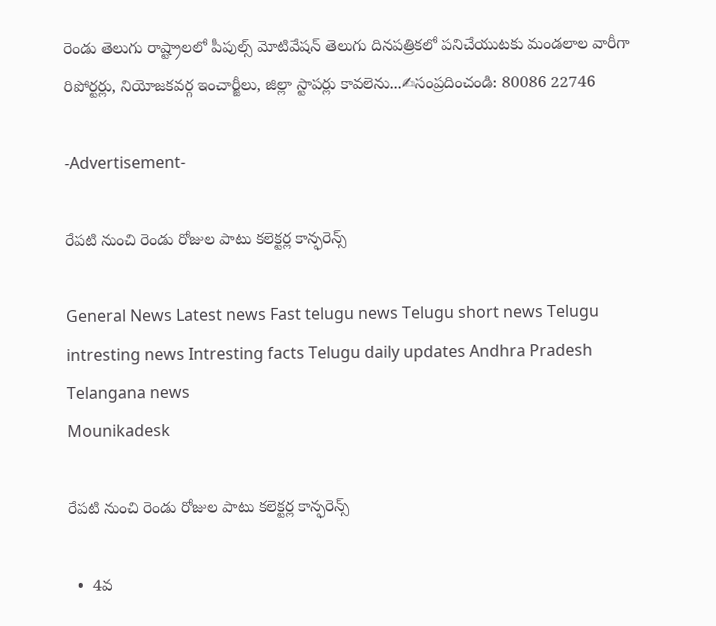రెండు తెలుగు రాష్ట్రాలలో పీపుల్స్ మోటివేషన్ తెలుగు దినపత్రికలో పనిచేయుటకు మండలాల వారీగా రిపోర్టర్లు, నియోజకవర్గ ఇంచార్జీలు, జిల్లా స్టాపర్లు కావలెను...✍సంప్రదించండి: 80086 22746

-Advertisement-

రేపటి నుంచి రెండు రోజుల పాటు కలెక్టర్ల కాన్ఫరెన్స్

General News Latest news Fast telugu news Telugu short news Telugu intresting news Intresting facts Telugu daily updates Andhra Pradesh Telangana news
Mounikadesk

రేపటి నుంచి రెండు రోజుల పాటు కలెక్టర్ల కాన్ఫరెన్స్

  •  4వ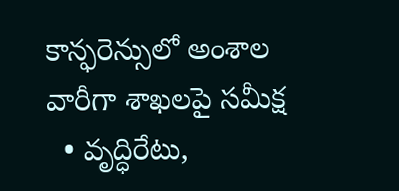కాన్ఫరెన్సులో అంశాల వారీగా శాఖలపై సమీక్ష
  • వృద్ధిరేటు,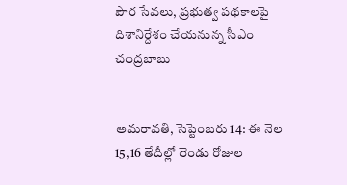పౌర సేవలు, ప్రభుత్వ పథకాలపై దిశానిర్దేశం చేయనున్న సీఎం చంద్రబాబు


అమరావతి, సెప్టెంబరు 14: ఈ నెల 15,16 తేదీల్లో రెండు రోజుల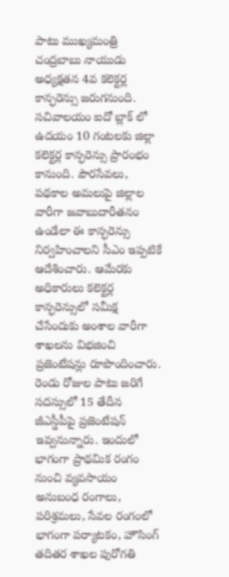పాటు ముఖ్యమంత్రి చంద్రబాబు నాయుడు అధ్యక్షతన 4వ కలెక్టర్ల కాన్ఫరెన్సు జరుగనుంది. సచివాలయం ఐదో బ్లాక్ లో ఉదయం 10 గంటలకు జిల్లా కలెక్టర్ల కాన్ఫరెన్సు ప్రారంభం కానుంది. పౌరసేవలు, పథకాల అమలుపై జిల్లాల వారీగా జవాబుదారీతనం ఉండేలా ఈ కాన్ఫరెన్సు నిర్వహించాలని సీఎం ఇప్పటికే ఆదేశించారు. ఆమేరకు అధికారులు కలెక్టర్ల కాన్ఫరెన్సులో సమీక్ష చేసేందుకు అంశాల వారీగా శాఖలను విభజించి ప్రజెంటేషన్లు రూపొందించారు. రెండు రోజుల పాటు జరిగే సదస్సులో 15 తేదీన జీఎస్డీపీపై ప్రజెంటేషన్ ఇవ్వనున్నారు. ఇందులో భాగంగా ప్రాథమిక రంగం నుంచి వ్యవసాయం అనుబంధ రంగాలు, పరిశ్రమలు, సేవల రంగంలో భాగంగా పర్యాటకం, హౌసింగ్ తదితర శాఖల పురోగతి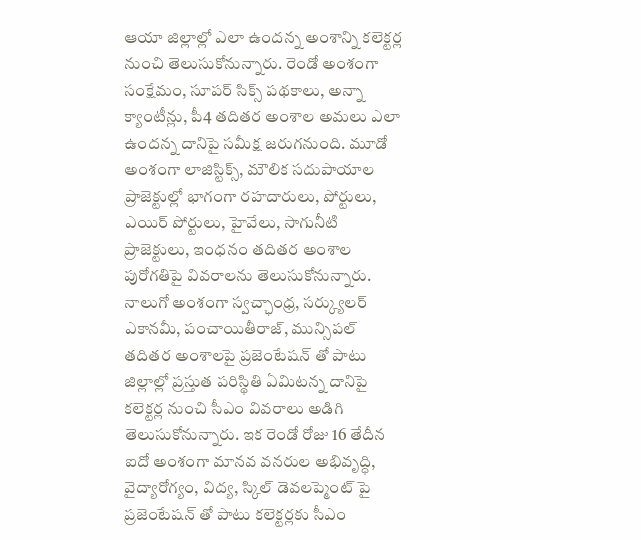ఆయా జిల్లాల్లో ఎలా ఉందన్న అంశాన్ని కలెక్టర్ల నుంచి తెలుసుకోనున్నారు. రెండో అంశంగా సంక్షేమం, సూపర్ సిక్స్ పథకాలు, అన్నా క్యాంటీన్లు, పీ4 తదితర అంశాల అమలు ఎలా ఉందన్న దానిపై సమీక్ష జరుగనుంది. మూడో అంశంగా లాజిస్టిక్స్, మౌలిక సదుపాయాల ప్రాజెక్టుల్లో భాగంగా రహదారులు, పోర్టులు, ఎయిర్ పోర్టులు, హైవేలు, సాగునీటి ప్రాజెక్టులు, ఇంధనం తదితర అంశాల పురోగతిపై వివరాలను తెలుసుకోనున్నారు. నాలుగో అంశంగా స్వచ్ఛాంధ్ర, సర్క్యులర్ ఎకానమీ, పంచాయితీరాజ్, మున్సిపల్ తదితర అంశాలపై ప్రజెంటేషన్ తో పాటు జిల్లాల్లో ప్రస్తుత పరిస్థితి ఏమిటన్న దానిపై కలెక్టర్ల నుంచి సీఎం వివరాలు అడిగి తెలుసుకోనున్నారు. ఇక రెండో రోజు 16 తేదీన ఐదో అంశంగా మానవ వనరుల అభివృద్ధి, వైద్యారోగ్యం, విద్య, స్కిల్ డెవలప్మెంట్ పై ప్రజెంటేషన్ తో పాటు కలెక్టర్లకు సీఎం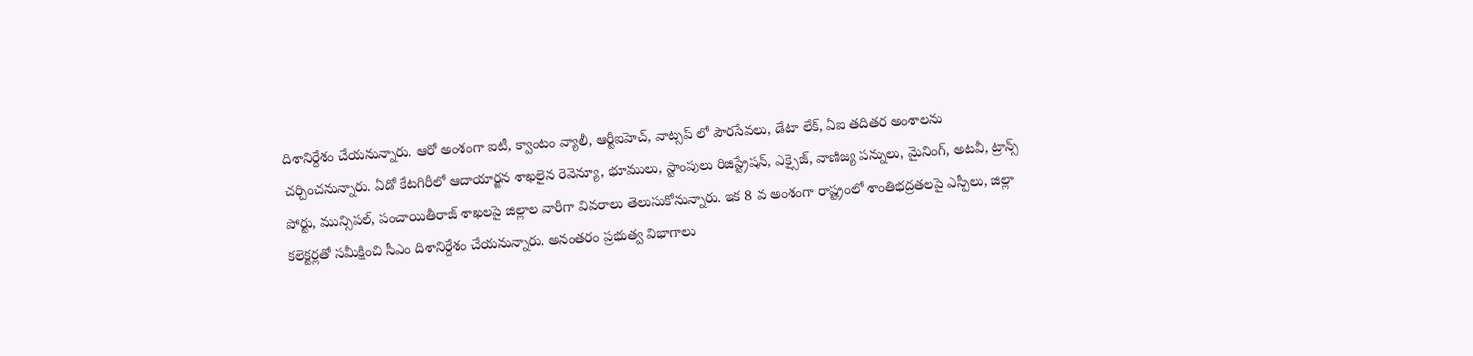దిశానిర్దేశం చేయనున్నారు. ఆరో అంశంగా ఐటీ, క్వాంటం వ్యాలీ, ఆర్టీఐహెచ్, వాట్సప్ లో పౌరసేవలు, డేటా లేక్, ఏఐ తదితర అంశాలను చర్చించనున్నారు. ఏడో కేటగిరీలో ఆదాయార్జన శాఖలైన రెవెన్యూ, భూములు, స్టాంపులు రిజిస్ట్రేషన్, ఎక్సైజ్, వాణిజ్య పన్నులు, మైనింగ్, అటవీ, ట్రాన్స్ పోర్టు, మున్సిపల్, పంచాయితీరాజ్ శాఖలపై జిల్లాల వారీగా వివరాలు తెలుసుకోనున్నారు. ఇక 8 వ అంశంగా రాష్ట్రంలో శాంతిభద్రతలపై ఎస్పీలు, జిల్లా కలెక్టర్లతో సమీక్షించి సీఎం దిశానిర్దేశం చేయనున్నారు. అనంతరం ప్రభుత్వ విభాగాలు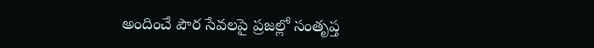అందించే పౌర సేవలపై ప్రజల్లో సంతృప్త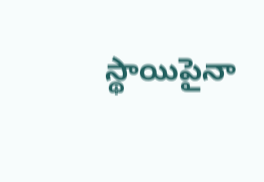స్థాయిపైనా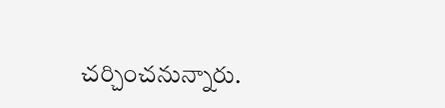చర్చించనున్నారు.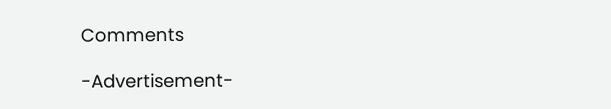Comments

-Advertisement-